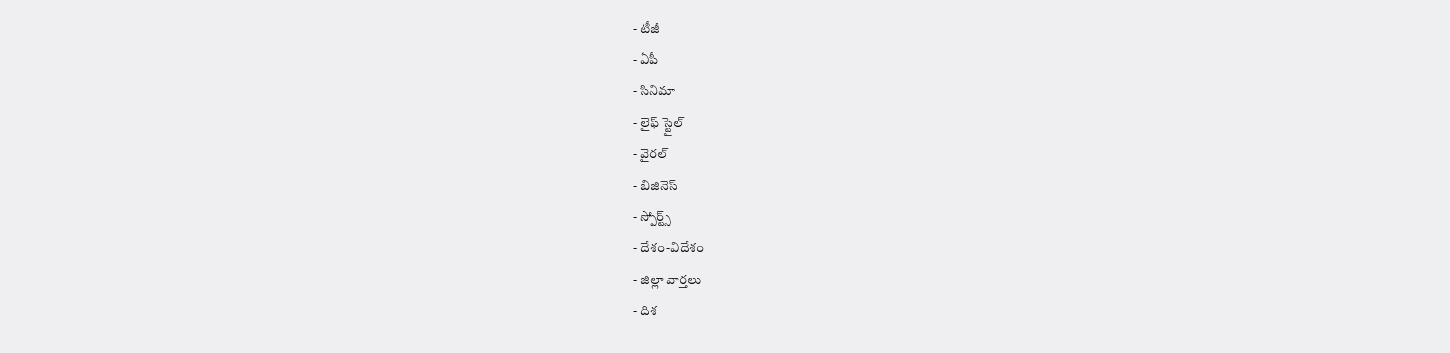- టీజీ
- ఏపీ
- సినిమా
- లైఫ్ స్టైల్
- వైరల్
- బిజినెస్
- స్పోర్ట్స్
- దేశం-విదేశం
- జిల్లా వార్తలు
- దిశ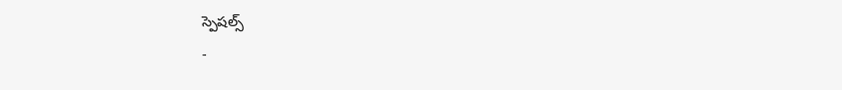స్పెషల్స్
-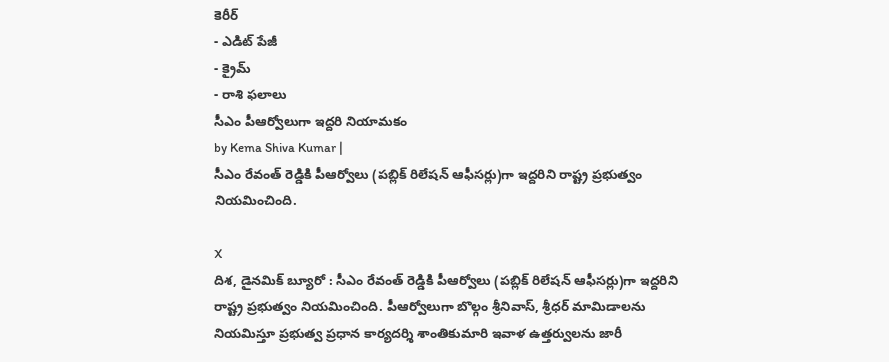కెరీర్
- ఎడిట్ పేజీ
- క్రైమ్
- రాశి ఫలాలు
సీఎం పీఆర్వోలుగా ఇద్దరి నియామకం
by Kema Shiva Kumar |
సీఎం రేవంత్ రెడ్డికి పీఆర్వోలు (పబ్లిక్ రిలేషన్ ఆఫీసర్లు)గా ఇద్దరిని రాష్ట్ర ప్రభుత్వం నియమించింది.

X
దిశ, డైనమిక్ బ్యూరో : సీఎం రేవంత్ రెడ్డికి పీఆర్వోలు (పబ్లిక్ రిలేషన్ ఆఫీసర్లు)గా ఇద్దరిని రాష్ట్ర ప్రభుత్వం నియమించింది. పీఆర్వోలుగా బొల్గం శ్రీనివాస్, శ్రీధర్ మామిడాలను నియమిస్తూ ప్రభుత్వ ప్రధాన కార్యదర్శి శాంతికుమారి ఇవాళ ఉత్తర్వులను జారీ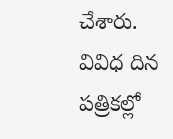చేశారు. వివిధ దిన పత్రికల్లో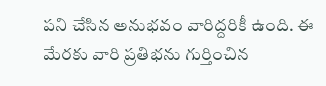పని చేసిన అనుభవం వారిద్దరికీ ఉంది. ఈ మేరకు వారి ప్రతిభను గుర్తించిన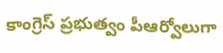కాంగ్రెస్ ప్రభుత్వం పీఆర్వోలుగా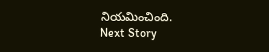నియమించింది.
Next Story